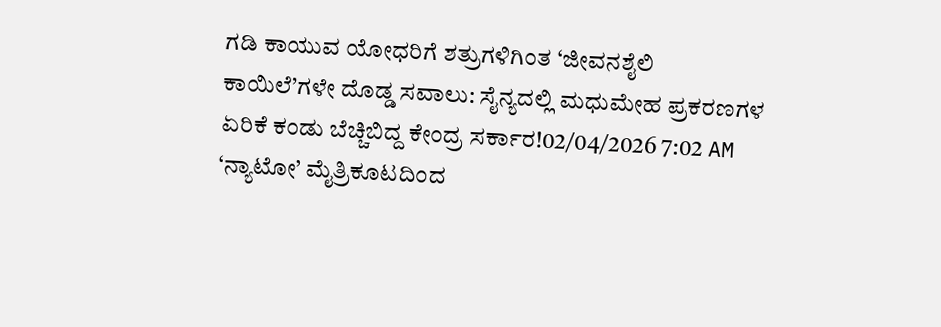ಗಡಿ ಕಾಯುವ ಯೋಧರಿಗೆ ಶತ್ರುಗಳಿಗಿಂತ ‘ಜೀವನಶೈಲಿ ಕಾಯಿಲೆ’ಗಳೇ ದೊಡ್ಡ ಸವಾಲು: ಸೈನ್ಯದಲ್ಲಿ ಮಧುಮೇಹ ಪ್ರಕರಣಗಳ ಏರಿಕೆ ಕಂಡು ಬೆಚ್ಚಿಬಿದ್ದ ಕೇಂದ್ರ ಸರ್ಕಾರ!02/04/2026 7:02 AM
‘ನ್ಯಾಟೋ’ ಮೈತ್ರಿಕೂಟದಿಂದ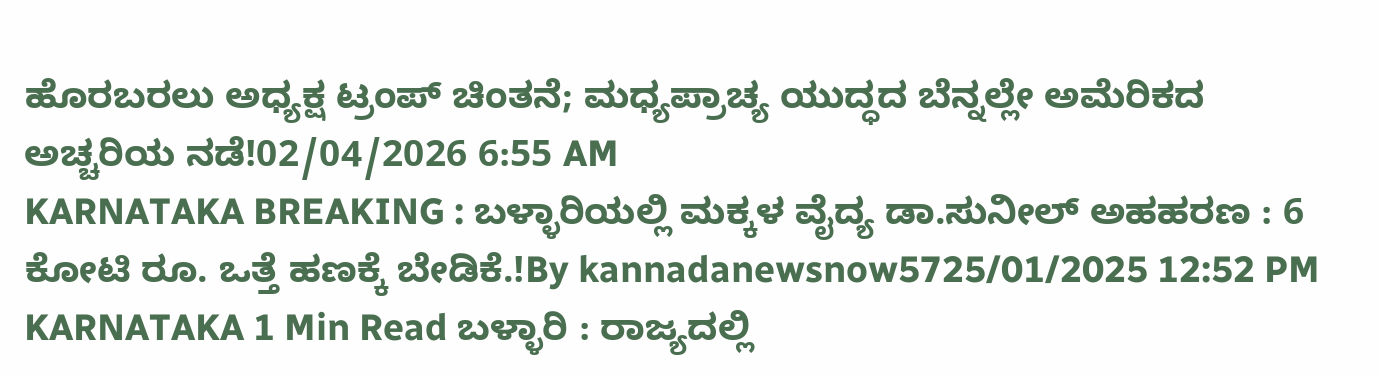ಹೊರಬರಲು ಅಧ್ಯಕ್ಷ ಟ್ರಂಪ್ ಚಿಂತನೆ; ಮಧ್ಯಪ್ರಾಚ್ಯ ಯುದ್ಧದ ಬೆನ್ನಲ್ಲೇ ಅಮೆರಿಕದ ಅಚ್ಚರಿಯ ನಡೆ!02/04/2026 6:55 AM
KARNATAKA BREAKING : ಬಳ್ಳಾರಿಯಲ್ಲಿ ಮಕ್ಕಳ ವೈದ್ಯ ಡಾ.ಸುನೀಲ್ ಅಹಹರಣ : 6 ಕೋಟಿ ರೂ. ಒತ್ತೆ ಹಣಕ್ಕೆ ಬೇಡಿಕೆ.!By kannadanewsnow5725/01/2025 12:52 PM KARNATAKA 1 Min Read ಬಳ್ಳಾರಿ : ರಾಜ್ಯದಲ್ಲಿ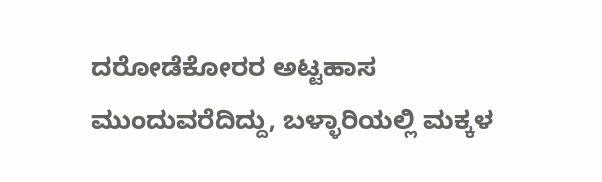ದರೋಡೆಕೋರರ ಅಟ್ಟಹಾಸ ಮುಂದುವರೆದಿದ್ದು, ಬಳ್ಳಾರಿಯಲ್ಲಿ ಮಕ್ಕಳ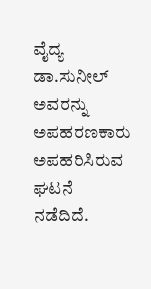ವೈದ್ಯ ಡಾ.ಸುನೀಲ್ ಅವರನ್ನು ಅಪಹರಣಕಾರು ಅಪಹರಿಸಿರುವ ಘಟನೆ ನಡೆದಿದೆ.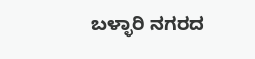ಬಳ್ಳಾರಿ ನಗರದ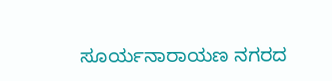ಸೂರ್ಯನಾರಾಯಣ ನಗರದ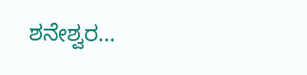ಶನೇಶ್ವರ…